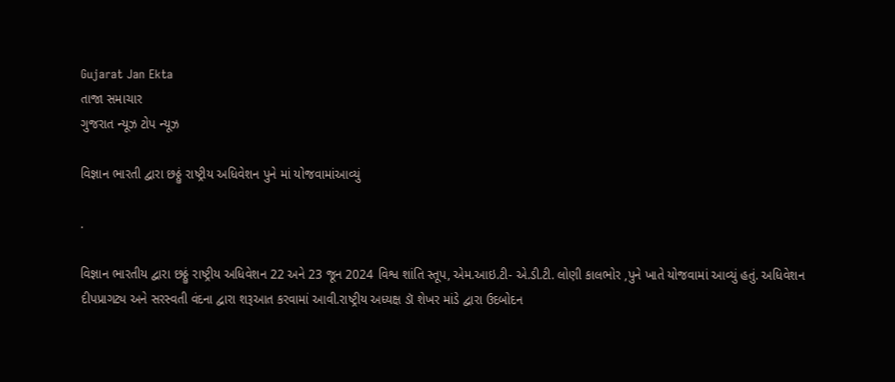Gujarat Jan Ekta
તાજા સમાચાર
ગુજરાત ન્યૂઝ ટોપ ન્યૂઝ

વિજ્ઞાન ભારતી દ્વારા છઠ્ઠું રાષ્ટ્રીય અધિવેશન પુને માં યોજવામાંઆવ્યું

.

વિજ્ઞાન ભારતીય દ્વારા છઠ્ઠું રાષ્ટ્રીય અધિવેશન 22 અને 23 જૂન 2024 વિશ્વ શાંતિ સ્તૂપ, એમ.આઇ.ટી- એ.ડી.ટી. લોણી કાલભોર ,પુને ખાતે યોજવામાં આવ્યું હતું. અધિવેશન દીપપ્રાગટ્ય અને સરસ્વતી વંદના દ્વારા શરૂઆત કરવામાં આવી.રાષ્ટ્રીય અધ્યક્ષ ડૉ શેખર માંડે દ્વારા ઉદબોદન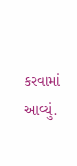કરવામાં આવ્યું.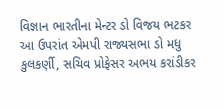વિજ્ઞાન ભારતીના મેન્ટર ડો વિજય ભટકર આ ઉપરાંત એમપી રાજ્યસભા ડો મધુ કુલકર્ણી, સચિવ પ્રોફેસર અભય કરાંડીકર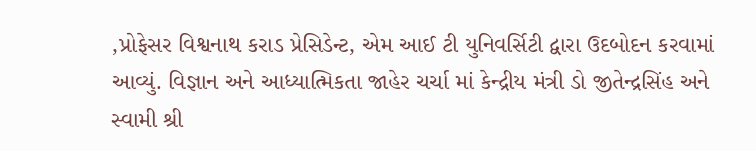,પ્રોફેસર વિશ્વનાથ કરાડ પ્રેસિડેન્ટ, એમ આઈ ટી યુનિવર્સિટી દ્વારા ઉદબોદન કરવામાં આવ્યું. વિજ્ઞાન અને આધ્યાત્મિકતા જાહેર ચર્ચા માં કેન્દ્રીય મંત્રી ડો જીતેન્દ્રસિંહ અને સ્વામી શ્રી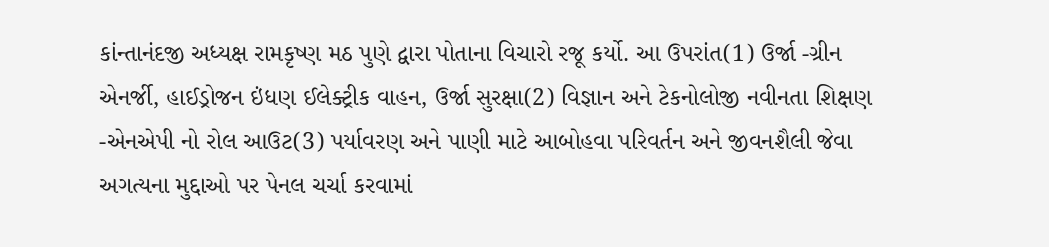કાંન્તાનંદજી અધ્યક્ષ રામકૃષ્ણ મઠ પુણે દ્વારા પોતાના વિચારો રજૂ કર્યો. આ ઉપરાંત(1) ઉર્જા -ગ્રીન એનર્જી, હાઈડ્રોજન ઇંધણ ઈલેક્ટ્રીક વાહન, ઉર્જા સુરક્ષા(2) વિજ્ઞાન અને ટેકનોલોજી નવીનતા શિક્ષણ -એનએપી નો રોલ આઉટ(3) પર્યાવરણ અને પાણી માટે આબોહવા પરિવર્તન અને જીવનશૈલી જેવા અગત્યના મુદ્દાઓ પર પેનલ ચર્ચા કરવામાં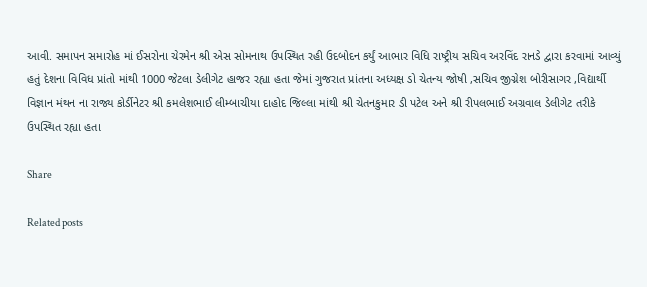આવી. સમાપન સમારોહ માં ઈસરોના ચેરમેન શ્રી એસ સોમનાથ ઉપસ્થિત રહી ઉદબોદન કર્યું આભાર વિધિ રાષ્ટ્રીય સચિવ અરવિંદ રાનડે દ્વારા કરવામાં આવ્યું હતું દેશના વિવિધ પ્રાંતો માંથી 1000 જેટલા ડેલીગેટ હાજર રહ્યા હતા જેમાં ગુજરાત પ્રાંતના અધ્યક્ષ ડો ચેતન્ય જોષી ,સચિવ જીગ્નેશ બોરીસાગર ,વિદ્યાર્થી વિજ્ઞાન મંથન ના રાજ્ય કોર્ડીનેટર શ્રી કમલેશભાઈ લીમ્બાચીયા દાહોદ જિલ્લા માંથી શ્રી ચેતનકુમાર ડી પટેલ અને શ્રી રીપલભાઈ અગ્રવાલ ડેલીગેટ તરીકે ઉપસ્થિત રહ્યા હતા

Share

Related posts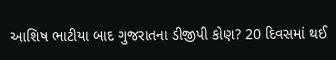આશિષ ભાટીયા બાદ ગુજરાતના ડીજીપી કોણ? 20 દિવસમાં થઈ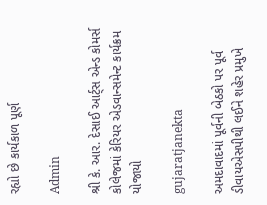રહ્યો છે કાર્યકાળ પૂર્ણ

Admin

શ્રી કે. આર. દેસાઈ આર્ટ્સ એન્ડ કોમર્સ કોલેજમાં કેરિયર એડવાન્સમેન્ટ કાર્યક્રમ યોજાયો

gujaratjanekta

અમદાવાદમાં પૂર્વની બેઠકો પર પૂર્વ ડીવાયએસપીથી લઈને શહેર પ્રમુખે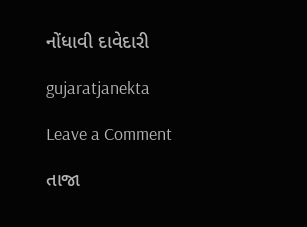નોંધાવી દાવેદારી

gujaratjanekta

Leave a Comment

તાજા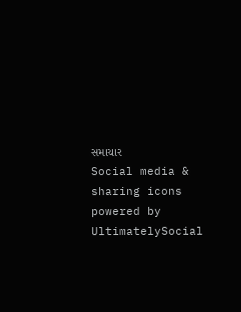સમાચાર
Social media & sharing icons powered by UltimatelySocial